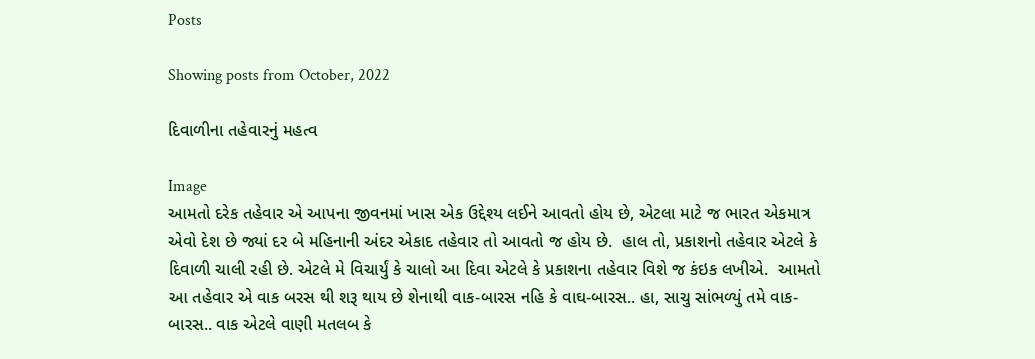Posts

Showing posts from October, 2022

દિવાળીના તહેવારનું મહત્વ

Image
આમતો દરેક તહેવાર એ આપના જીવનમાં ખાસ એક ઉદ્દેશ્ય લઈને આવતો હોય છે, એટલા માટે જ ભારત એકમાત્ર એવો દેશ છે જ્યાં દર બે મહિનાની અંદર એકાદ તહેવાર તો આવતો જ હોય છે.  હાલ તો, પ્રકાશનો તહેવાર એટલે કે દિવાળી ચાલી રહી છે. એટલે મે વિચાર્યું કે ચાલો આ દિવા એટલે કે પ્રકાશના તહેવાર વિશે જ કંઇક લખીએ.  આમતો આ તહેવાર એ વાક બરસ થી શરૂ થાય છે શેનાથી વાક-બારસ નહિ કે વાઘ-બારસ.. હા, સાચુ સાંભળ્યું તમે વાક-બારસ.. વાક એટલે વાણી મતલબ કે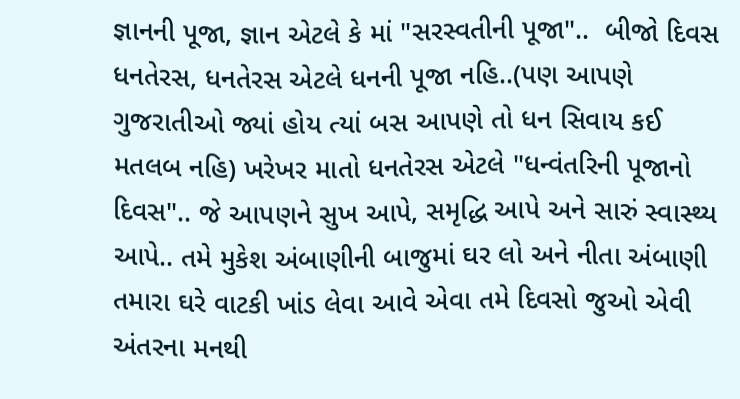જ્ઞાનની પૂજા, જ્ઞાન એટલે કે માં "સરસ્વતીની પૂજા"..  બીજો દિવસ ધનતેરસ, ધનતેરસ એટલે ધનની પૂજા નહિ..(પણ આપણે ગુજરાતીઓ જ્યાં હોય ત્યાં બસ આપણે તો ધન સિવાય કઈ મતલબ નહિ) ખરેખર માતો ધનતેરસ એટલે "ધન્વંતરિની પૂજાનો દિવસ".. જે આપણને સુખ આપે, સમૃદ્ધિ આપે અને સારું સ્વાસ્થ્ય આપે.. તમે મુકેશ અંબાણીની બાજુમાં ઘર લો અને નીતા અંબાણી તમારા ઘરે વાટકી ખાંડ લેવા આવે એવા તમે દિવસો જુઓ એવી અંતરના મનથી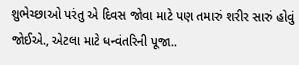શુભેચ્છાઓ પરંતુ એ દિવસ જોવા માટે પણ તમારું શરીર સારું હોવું જોઈએ., એટલા માટે ધન્વંતરિની પૂજા..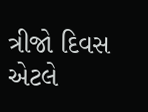ત્રીજો દિવસ એટલે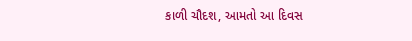કાળી ચૌદશ, આમતો આ દિવસ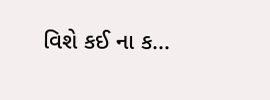વિશે કઈ ના ક...